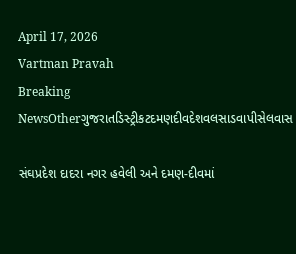April 17, 2026
Vartman Pravah
Breaking NewsOtherગુજરાતડિસ્ટ્રીકટદમણદીવદેશવલસાડવાપીસેલવાસ

સંઘપ્રદેશ દાદરા નગર હવેલી અને દમણ-દીવમાં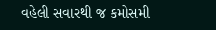વહેલી સવારથી જ કમોસમી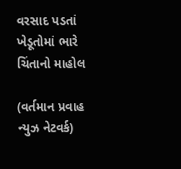વરસાદ પડતાં ખેડૂતોમાં ભારે ચિંતાનો માહોલ

(વર્તમાન પ્રવાહ ન્‍યુઝ નેટવર્ક)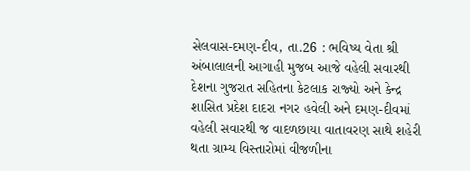સેલવાસ-દમણ-દીવ, તા.26 : ભવિષ્‍ય વેતા શ્રી અંબાલાલની આગાહી મુજબ આજે વહેલી સવારથી દેશના ગુજરાત સહિતના કેટલાક રાજ્‍યો અને કેન્‍દ્ર શાસિત પ્રદેશ દાદરા નગર હવેલી અને દમણ-દીવમાં વહેલી સવારથી જ વાદળછાયા વાતાવરણ સાથે શહેરી થતા ગ્રામ્‍ય વિસ્‍તારોમાં વીજળીના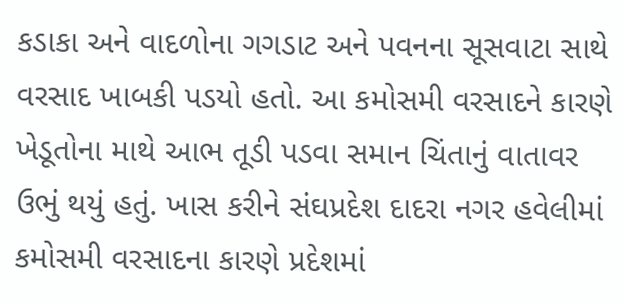કડાકા અને વાદળોના ગગડાટ અને પવનના સૂસવાટા સાથે વરસાદ ખાબકી પડયો હતો. આ કમોસમી વરસાદને કારણે ખેડૂતોના માથે આભ તૂડી પડવા સમાન ચિંતાનું વાતાવર ઉભું થયું હતું. ખાસ કરીને સંઘપ્રદેશ દાદરા નગર હવેલીમાં કમોસમી વરસાદના કારણે પ્રદેશમાં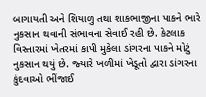બાગાયતી અને શિયાળુ તથા શાકભાજીના પાકને ભારે નુકસાન થવાની સંભાવના સેવાઈ રહી છે. કેટલાક વિસ્‍તારમાં ખેતરમાં કાપી મુકેલા ડાંગરના પાકને મોટું નુકસાન થયું છે. જ્‍યારે ખળીમાં ખેડૂતો દ્વારા ડાંગરના કુંદવાઓ ભીંજાઈ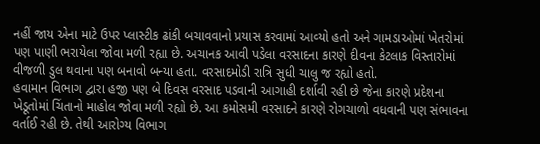નહીં જાય એના માટે ઉપર પ્‍લાસ્‍ટીક ઢાંકી બચાવવાનો પ્રયાસ કરવામાં આવ્‍યો હતો અને ગામડાઓમાં ખેતરોમાં પણ પાણી ભરાયેલા જોવા મળી રહ્યા છે. અચાનક આવી પડેલા વરસાદના કારણે દીવના કેટલાક વિસ્‍તારોમાં વીજળી ડુલ થવાના પણ બનાવો બન્‍યા હતા. વરસાદમોડી રાત્રિ સુધી ચાલુ જ રહ્યો હતો.
હવામાન વિભાગ દ્વારા હજી પણ બે દિવસ વરસાદ પડવાની આગાહી દર્શાવી રહી છે જેના કારણે પ્રદેશના ખેડૂતોમાં ચિંતાનો માહોલ જોવા મળી રહ્યો છે. આ કમોસમી વરસાદને કારણે રોગચાળો વધવાની પણ સંભાવના વર્તાઈ રહી છે. તેથી આરોગ્‍ય વિભાગ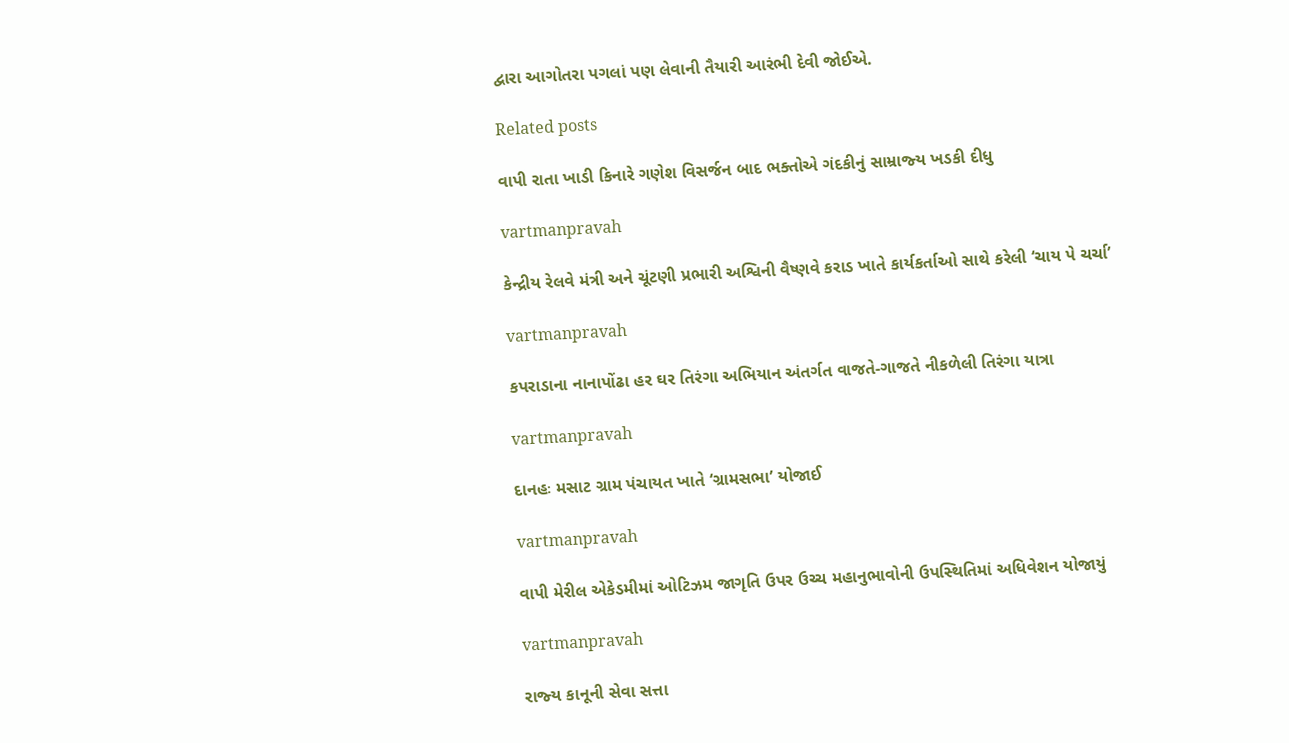દ્વારા આગોતરા પગલાં પણ લેવાની તૈયારી આરંભી દેવી જોઈએ.

Related posts

વાપી રાતા ખાડી કિનારે ગણેશ વિસર્જન બાદ ભક્‍તોએ ગંદકીનું સામ્રાજ્‍ય ખડકી દીધુ

vartmanpravah

કેન્‍દ્રીય રેલવે મંત્રી અને ચૂંટણી પ્રભારી અશ્વિની વૈષ્‍ણવે કરાડ ખાતે કાર્યકર્તાઓ સાથે કરેલી ‘ચાય પે ચર્ચા’

vartmanpravah

કપરાડાના નાનાપોંઢા હર ઘર તિરંગા અભિયાન અંતર્ગત વાજતે-ગાજતે નીકળેલી તિરંગા યાત્રા

vartmanpravah

દાનહઃ મસાટ ગ્રામ પંચાયત ખાતે ‘ગ્રામસભા’ યોજાઈ

vartmanpravah

વાપી મેરીલ એકેડમીમાં ઓટિઝમ જાગૃતિ ઉપર ઉચ્‍ચ મહાનુભાવોની ઉપસ્‍થિતિમાં અધિવેશન યોજાયું

vartmanpravah

રાજ્‍ય કાનૂની સેવા સત્તા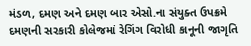મંડળ, દમણ અને દમણ બાર એસો.ના સંયુક્‍ત ઉપક્રમે દમણની સરકારી કોલેજમાં રેગિંગ વિરોધી કાનૂની જાગૃતિ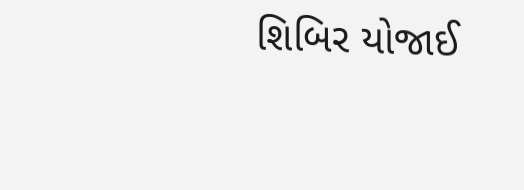શિબિર યોજાઈ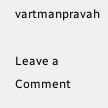vartmanpravah

Leave a Comment